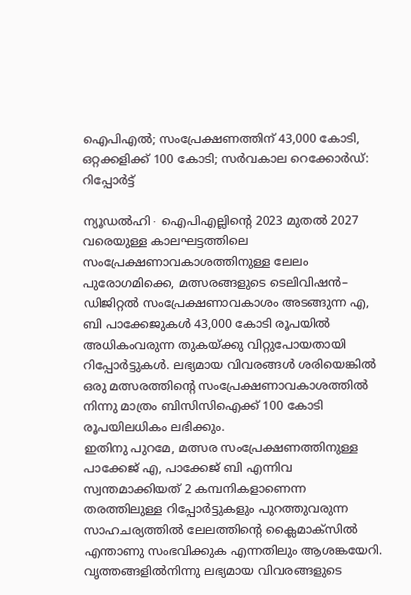ഐപിഎൽ; സംപ്രേക്ഷണത്തിന് 43,000 കോടി, ഒറ്റക്കളിക്ക് 100 കോടി; സർവകാല റെക്കോർഡ്: റിപ്പോർട്ട്

ന്യൂഡൽഹി∙ ഐപിഎല്ലിന്റെ 2023 മുതൽ 2027 വരെയുള്ള കാലഘട്ടത്തിലെ സംപ്രേക്ഷണാവകാശത്തിനുള്ള ലേലം പുരോഗമിക്കെ, മത്സരങ്ങളുടെ ടെലിവിഷൻ– ഡിജിറ്റൽ സംപ്രേക്ഷണാവകാശം അടങ്ങുന്ന എ, ബി പാക്കേജുകൾ 43,000 കോടി രൂപയിൽ അധികംവരുന്ന തുകയ്ക്കു വിറ്റുപോയതായി റിപ്പോർട്ടുകൾ. ലഭ്യമായ വിവരങ്ങൾ ശരിയെങ്കിൽ ഒരു മത്സരത്തിന്റെ സംപ്രേക്ഷണാവകാശത്തിൽ നിന്നു മാത്രം ബിസിസിഐക്ക് 100 കോടി രൂപയിലധികം ലഭിക്കും.
ഇതിനു പുറമേ, മത്സര സംപ്രേക്ഷണത്തിനുള്ള പാക്കേജ് എ, പാക്കേജ് ബി എന്നിവ സ്വന്തമാക്കിയത് 2 കമ്പനികളാണെന്ന തരത്തിലുള്ള റിപ്പോർട്ടുകളും പുറത്തുവരുന്ന സാഹചര്യത്തിൽ ലേലത്തിന്റെ ക്ലൈമാക്സിൽ എന്താണു സംഭവിക്കുക എന്നതിലും ആശങ്കയേറി. വൃത്തങ്ങളിൽനിന്നു ലഭ്യമായ വിവരങ്ങളുടെ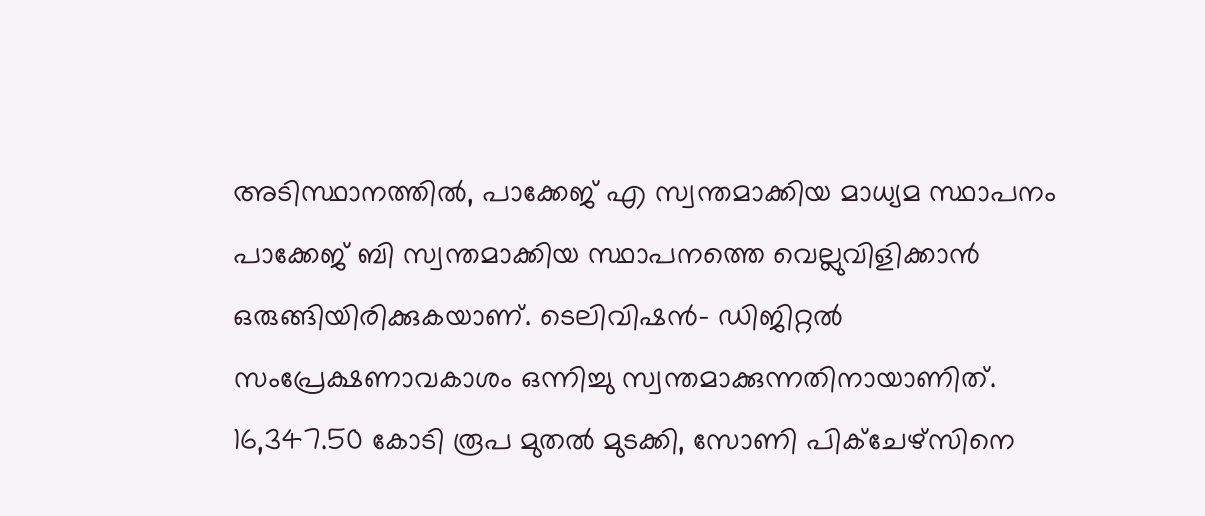അടിസ്ഥാനത്തിൽ, പാക്കേജ് എ സ്വന്തമാക്കിയ മാധ്യമ സ്ഥാപനം പാക്കേജ് ബി സ്വന്തമാക്കിയ സ്ഥാപനത്തെ വെല്ലുവിളിക്കാൻ ഒരുങ്ങിയിരിക്കുകയാണ്. ടെലിവിഷൻ– ഡിജിറ്റൽ സംപ്രേക്ഷണാവകാശം ഒന്നിച്ചു സ്വന്തമാക്കുന്നതിനായാണിത്.
16,347.50 കോടി രൂപ മുതൽ മുടക്കി, സോണി പിക്ചേഴ്സിനെ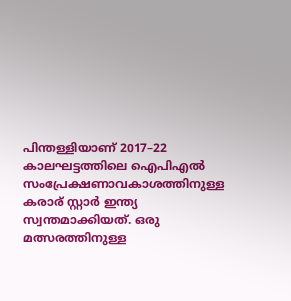പിന്തള്ളിയാണ് 2017–22 കാലഘട്ടത്തിലെ ഐപിഎൽ സംപ്രേക്ഷണാവകാശത്തിനുള്ള കരാര് സ്റ്റാർ ഇന്ത്യ സ്വന്തമാക്കിയത്. ഒരു മത്സരത്തിനുള്ള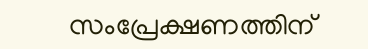സംപ്രേക്ഷണത്തിന്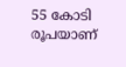55 കോടി രൂപയാണ്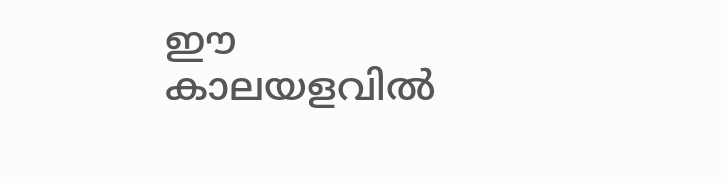ഈ കാലയളവിൽ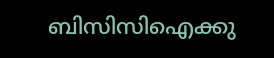ബിസിസിഐക്കു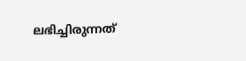ലഭിച്ചിരുന്നത്